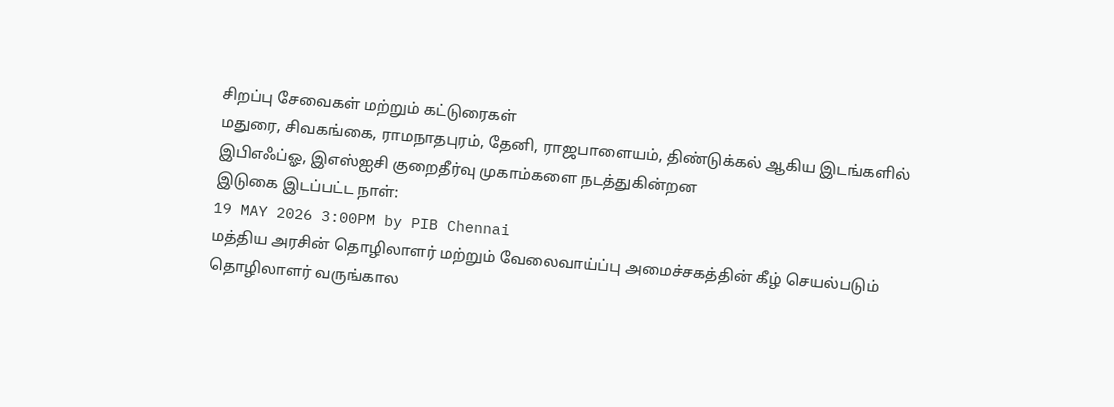சிறப்பு சேவைகள் மற்றும் கட்டுரைகள்
மதுரை, சிவகங்கை, ராமநாதபுரம், தேனி, ராஜபாளையம், திண்டுக்கல் ஆகிய இடங்களில் இபிஎஃப்ஓ, இஎஸ்ஐசி குறைதீர்வு முகாம்களை நடத்துகின்றன
இடுகை இடப்பட்ட நாள்:
19 MAY 2026 3:00PM by PIB Chennai
மத்திய அரசின் தொழிலாளர் மற்றும் வேலைவாய்ப்பு அமைச்சகத்தின் கீழ் செயல்படும் தொழிலாளர் வருங்கால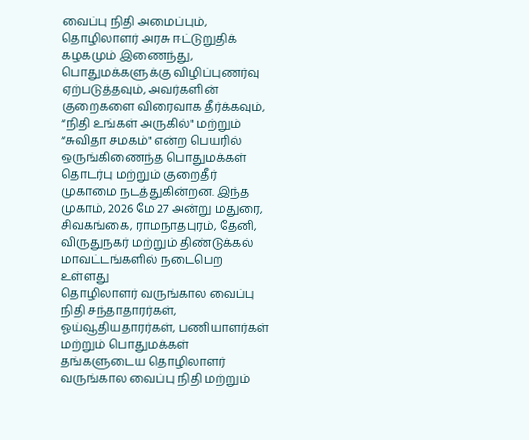வைப்பு நிதி அமைப்பும், தொழிலாளர் அரசு ஈட்டுறுதிக் கழகமும் இணைந்து, பொதுமக்களுக்கு விழிப்புணர்வு ஏற்படுத்தவும், அவர்களின் குறைகளை விரைவாக தீர்க்கவும், “நிதி உங்கள் அருகில்" மற்றும் “சுவிதா சமகம்" என்ற பெயரில் ஒருங்கிணைந்த பொதுமக்கள் தொடர்பு மற்றும் குறைதீர் முகாமை நடத்துகின்றன. இந்த முகாம், 2026 மே 27 அன்று மதுரை, சிவகங்கை, ராமநாதபுரம், தேனி, விருதுநகர் மற்றும் திண்டுக்கல் மாவட்டங்களில் நடைபெற உள்ளது
தொழிலாளர் வருங்கால வைப்பு நிதி சந்தாதாரர்கள், ஓய்வூதியதாரர்கள், பணியாளர்கள் மற்றும் பொதுமக்கள் தங்களுடைய தொழிலாளர் வருங்கால வைப்பு நிதி மற்றும்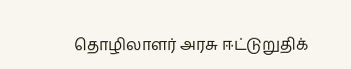தொழிலாளர் அரசு ஈட்டுறுதிக்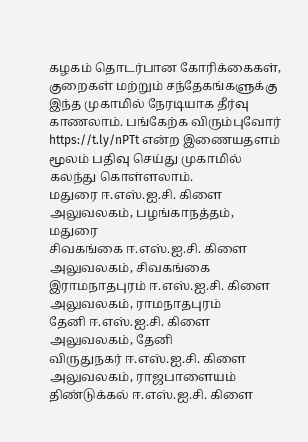கழகம் தொடர்பான கோரிக்கைகள், குறைகள் மற்றும் சந்தேகங்களுக்கு இந்த முகாமில் நேரடியாக தீர்வு காணலாம். பங்கேற்க விரும்புவோர் https://t.ly/nPTt என்ற இணையதளம் மூலம் பதிவு செய்து முகாமில் கலந்து கொள்ளலாம்.
மதுரை ஈ.எஸ்.ஐ.சி. கிளை அலுவலகம், பழங்காநத்தம், மதுரை
சிவகங்கை ஈ.எஸ்.ஐ.சி. கிளை அலுவலகம், சிவகங்கை
இராமநாதபுரம் ஈ.எஸ்.ஐ.சி. கிளை அலுவலகம், ராமநாதபுரம்
தேனி ஈ.எஸ்.ஐ.சி. கிளை அலுவலகம், தேனி
விருதுநகர் ஈ.எஸ்.ஐ.சி. கிளை அலுவலகம், ராஜபாளையம்
திண்டுக்கல் ஈ.எஸ்.ஐ.சி. கிளை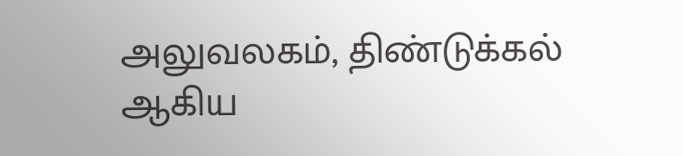அலுவலகம், திண்டுக்கல் ஆகிய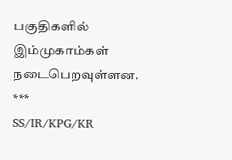பகுதிகளில் இம்முகாம்கள் நடைபெறவுள்ளன.
***
SS/IR/KPG/KR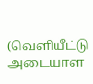(வெளியீட்டு அடையாள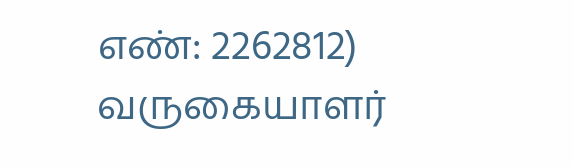எண்: 2262812)
வருகையாளர்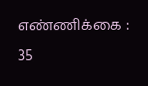எண்ணிக்கை : 35